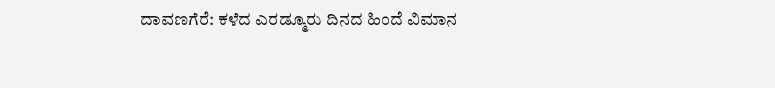ದಾವಣಗೆರೆ: ಕಳೆದ ಎರಡ್ಮೂರು ದಿನದ ಹಿಂದೆ ವಿಮಾನ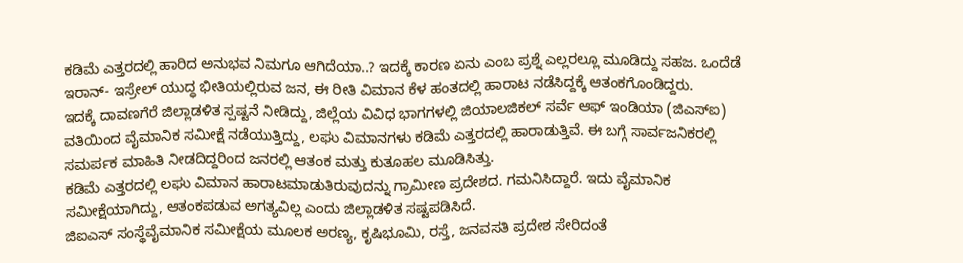ಕಡಿಮೆ ಎತ್ತರದಲ್ಲಿ ಹಾರಿದ ಅನುಭವ ನಿಮಗೂ ಆಗಿದೆಯಾ..? ಇದಕ್ಕೆ ಕಾರಣ ಏನು ಎಂಬ ಪ್ರಶ್ನೆ ಎಲ್ಲರಲ್ಲೂ ಮೂಡಿದ್ದು ಸಹಜ. ಒಂದೆಡೆ ಇರಾನ್- ಇಸ್ರೇಲ್ ಯುದ್ಧ ಭೀತಿಯಲ್ಲಿರುವ ಜನ, ಈ ರೀತಿ ವಿಮಾನ ಕೆಳ ಹಂತದಲ್ಲಿ ಹಾರಾಟ ನಡೆಸಿದ್ದಕ್ಕೆ ಆತಂಕಗೊಂಡಿದ್ದರು.
ಇದಕ್ಕೆ ದಾವಣಗೆರೆ ಜಿಲ್ಲಾಡಳಿತ ಸ್ಪಷ್ಟನೆ ನೀಡಿದ್ದು, ಜಿಲ್ಲೆಯ ವಿವಿಧ ಭಾಗಗಳಲ್ಲಿ ಜಿಯಾಲಜಿಕಲ್ ಸರ್ವೆ ಆಫ್ ಇಂಡಿಯಾ (ಜಿಎಸ್ಐ) ವತಿಯಿಂದ ವೈಮಾನಿಕ ಸಮೀಕ್ಷೆ ನಡೆಯುತ್ತಿದ್ದು, ಲಘು ವಿಮಾನಗಳು ಕಡಿಮೆ ಎತ್ತರದಲ್ಲಿ ಹಾರಾಡುತ್ತಿವೆ. ಈ ಬಗ್ಗೆ ಸಾರ್ವಜನಿಕರಲ್ಲಿ ಸಮರ್ಪಕ ಮಾಹಿತಿ ನೀಡದಿದ್ದರಿಂದ ಜನರಲ್ಲಿ ಆತಂಕ ಮತ್ತು ಕುತೂಹಲ ಮೂಡಿಸಿತ್ತು.
ಕಡಿಮೆ ಎತ್ತರದಲ್ಲಿ ಲಘು ವಿಮಾನ ಹಾರಾಟಮಾಡುತಿರುವುದನ್ನು ಗ್ರಾಮೀಣ ಪ್ರದೇಶದ. ಗಮನಿಸಿದ್ದಾರೆ. ಇದು ವೈಮಾನಿಕ
ಸಮೀಕ್ಷೆಯಾಗಿದ್ದು, ಆತಂಕಪಡುವ ಅಗತ್ಯವಿಲ್ಲ ಎಂದು ಜಿಲ್ಲಾಡಳಿತ ಸಷ್ಟಪಡಿಸಿದೆ.
ಜಿಐಎಸ್ ಸಂಸ್ಥೆವೈಮಾನಿಕ ಸಮೀಕ್ಷೆಯ ಮೂಲಕ ಅರಣ್ಯ, ಕೃಷಿಭೂಮಿ, ರಸ್ತೆ, ಜನವಸತಿ ಪ್ರದೇಶ ಸೇರಿದಂತೆ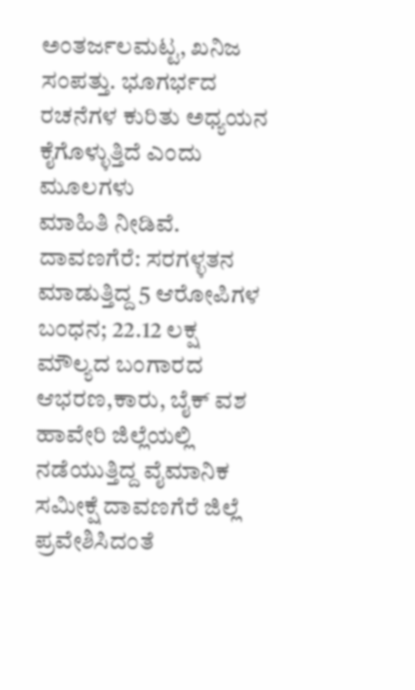ಅಂತರ್ಜಲಮಟ್ಟ, ಖನಿಜ ಸಂಪತ್ತು. ಭೂಗರ್ಭದ ರಚನೆಗಳ ಕುರಿತು ಅಧ್ಯಯನ ಕೈಗೊಳ್ಳುತ್ತಿದೆ ಎಂದು ಮೂಲಗಳು
ಮಾಹಿತಿ ನೀಡಿವೆ.
ದಾವಣಗೆರೆ: ಸರಗಳ್ಳತನ ಮಾಡುತ್ತಿದ್ದ 5 ಆರೋಪಿಗಳ ಬಂಧನ; 22.12 ಲಕ್ಷ ಮೌಲ್ಯದ ಬಂಗಾರದ ಆಭರಣ,ಕಾರು, ಬೈಕ್ ವಶ
ಹಾವೇರಿ ಜಿಲ್ಲೆಯಲ್ಲಿ ನಡೆಯುತ್ತಿದ್ದ ವೈಮಾನಿಕ ಸಮೀಕ್ಷೆ ದಾವಣಗೆರೆ ಜಿಲ್ಲೆ ಪ್ರವೇಶಿಸಿದಂತೆ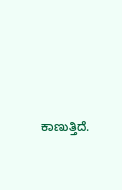ಕಾಣುತ್ತಿದೆ.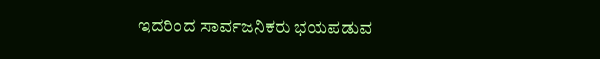ಇದರಿಂದ ಸಾರ್ವಜನಿಕರು ಭಯಪಡುವ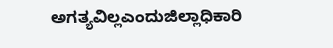ಅಗತ್ಯವಿಲ್ಲಎಂದುಜಿಲ್ಲಾಧಿಕಾರಿ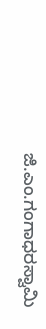ಜಿ.ಎಂ.ಗಂಗಾಧರಸ್ವಾಮಿ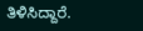ತಿಳಿಸಿದ್ದಾರೆ.